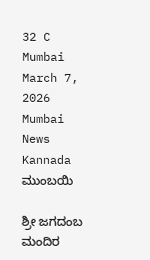32 C
Mumbai
March 7, 2026
Mumbai News Kannada
ಮುಂಬಯಿ

ಶ್ರೀ ಜಗದಂಬ ಮಂದಿರ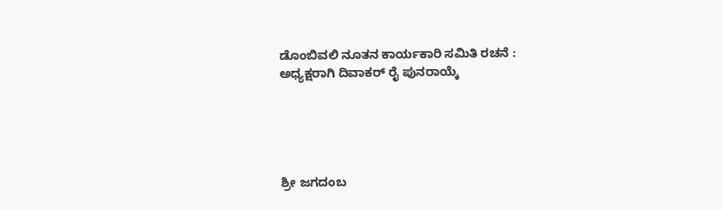ಡೊಂಬಿವಲಿ ನೂತನ ಕಾರ್ಯಕಾರಿ ಸಮಿತಿ ರಚನೆ : ಅಧ್ಯಕ್ಷರಾಗಿ ದಿವಾಕರ್ ರೈ ಪುನರಾಯ್ಕೆ





ಶ್ರೀ ಜಗದಂಬ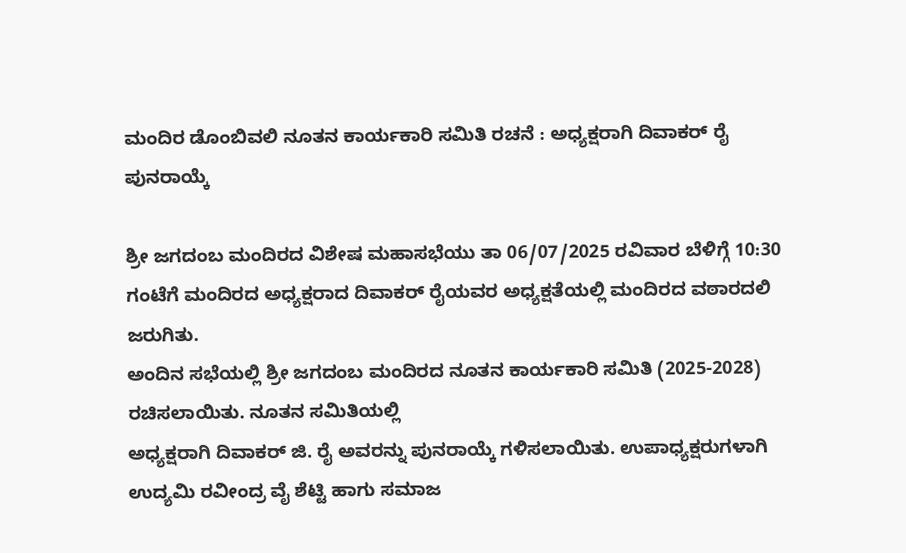ಮಂದಿರ ಡೊಂಬಿವಲಿ ನೂತನ ಕಾರ್ಯಕಾರಿ ಸಮಿತಿ ರಚನೆ : ಅಧ್ಯಕ್ಷರಾಗಿ ದಿವಾಕರ್ ರೈ ಪುನರಾಯ್ಕೆ

ಶ್ರೀ ಜಗದಂಬ ಮಂದಿರದ ವಿಶೇಷ ಮಹಾಸಭೆಯು ತಾ 06/07/2025 ರವಿವಾರ ಬೆಳಿಗ್ಗೆ 10:30 ಗಂಟೆಗೆ ಮಂದಿರದ ಅಧ್ಯಕ್ಷರಾದ ದಿವಾಕರ್ ರೈಯವರ ಅಧ್ಯಕ್ಷತೆಯಲ್ಲಿ ಮಂದಿರದ ವಠಾರದಲಿ ಜರುಗಿತು.
ಅಂದಿನ ಸಭೆಯಲ್ಲಿ ಶ್ರೀ ಜಗದಂಬ ಮಂದಿರದ ನೂತನ ಕಾರ್ಯಕಾರಿ ಸಮಿತಿ (2025-2028) ರಚಿಸಲಾಯಿತು. ನೂತನ ಸಮಿತಿಯಲ್ಲಿ
ಅಧ್ಯಕ್ಷರಾಗಿ ದಿವಾಕರ್ ಜಿ. ರೈ ಅವರನ್ನು ಪುನರಾಯ್ಕೆ ಗಳಿಸಲಾಯಿತು. ಉಪಾಧ್ಯಕ್ಷರುಗಳಾಗಿ ಉದ್ಯಮಿ ರವೀಂದ್ರ ವೈ ಶೆಟ್ಟಿ ಹಾಗು ಸಮಾಜ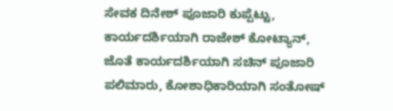ಸೇವಕ ದಿನೇಶ್ ಪೂಜಾರಿ ಕುಪ್ಪೆಟ್ಟು,
ಕಾರ್ಯದರ್ಶಿಯಾಗಿ ರಾಜೇಶ್ ಕೋಟ್ಯಾನ್, ಜೊತೆ ಕಾರ್ಯದರ್ಶಿಯಾಗಿ ಸಚಿನ್ ಪೂಜಾರಿ ಪಲಿಮಾರು, ಕೋಶಾಧಿಕಾರಿಯಾಗಿ ಸಂತೋಷ್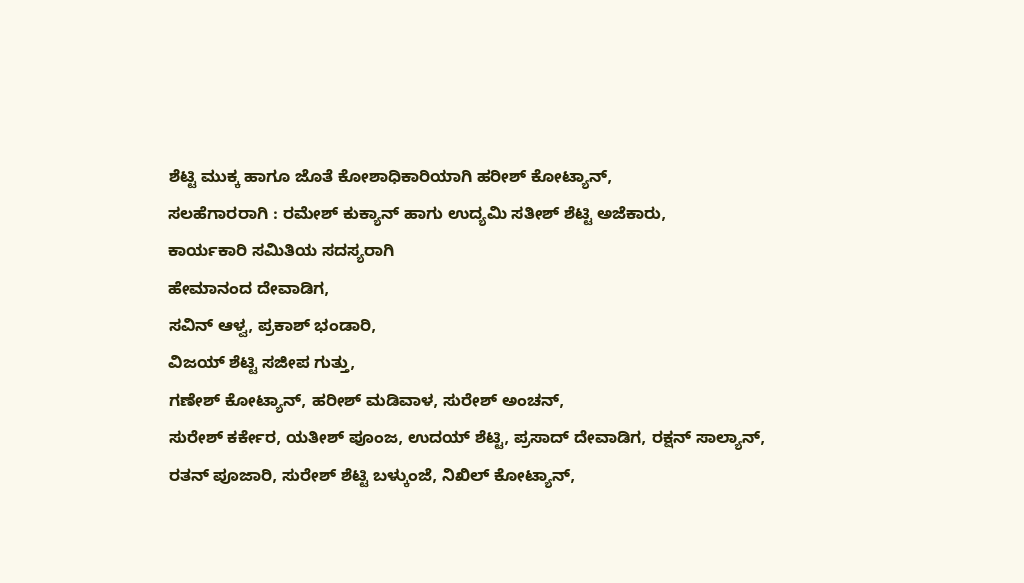ಶೆಟ್ಟಿ ಮುಕ್ಕ ಹಾಗೂ ಜೊತೆ ಕೋಶಾಧಿಕಾರಿಯಾಗಿ ಹರೀಶ್ ಕೋಟ್ಯಾನ್,
ಸಲಹೆಗಾರರಾಗಿ : ರಮೇಶ್ ಕುಕ್ಯಾನ್ ಹಾಗು ಉದ್ಯಮಿ ಸತೀಶ್ ಶೆಟ್ಟಿ ಅಜೆಕಾರು,
ಕಾರ್ಯಕಾರಿ ಸಮಿತಿಯ ಸದಸ್ಯರಾಗಿ
ಹೇಮಾನಂದ ದೇವಾಡಿಗ,
ಸವಿನ್ ಆಳ್ವ, ಪ್ರಕಾಶ್ ಭಂಡಾರಿ,
ವಿಜಯ್ ಶೆಟ್ಟಿ ಸಜೀಪ ಗುತ್ತು,
ಗಣೇಶ್ ಕೋಟ್ಯಾನ್, ಹರೀಶ್ ಮಡಿವಾಳ, ಸುರೇಶ್ ಅಂಚನ್,
ಸುರೇಶ್ ಕರ್ಕೇರ, ಯತೀಶ್ ಪೂಂಜ, ಉದಯ್ ಶೆಟ್ಟಿ, ಪ್ರಸಾದ್ ದೇವಾಡಿಗ, ರಕ್ಷನ್ ಸಾಲ್ಯಾನ್,
ರತನ್ ಪೂಜಾರಿ, ಸುರೇಶ್ ಶೆಟ್ಟಿ ಬಳ್ಕುಂಜೆ, ನಿಖಿಲ್ ಕೋಟ್ಯಾನ್,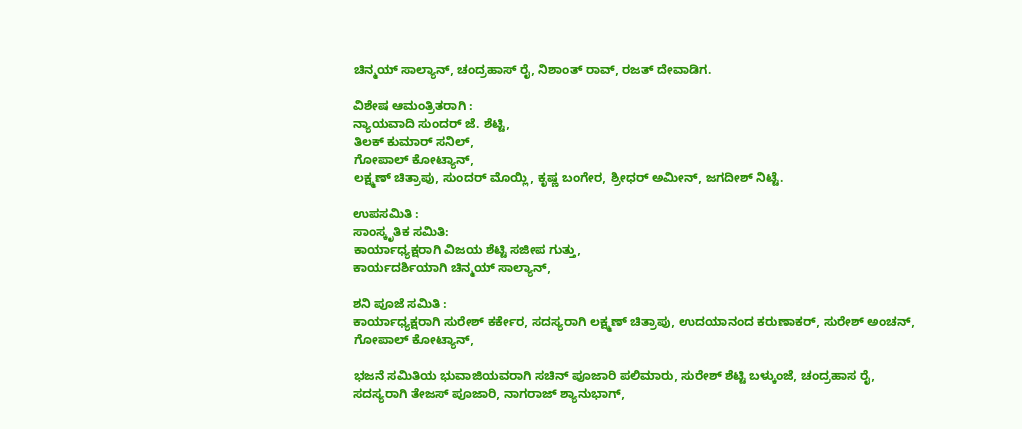ಚಿನ್ಮಯ್ ಸಾಲ್ಯಾನ್, ಚಂದ್ರಹಾಸ್ ರೈ, ನಿಶಾಂತ್ ರಾವ್, ರಜತ್ ದೇವಾಡಿಗ.

ವಿಶೇಷ ಆಮಂತ್ರಿತರಾಗಿ :
ನ್ಯಾಯವಾದಿ ಸುಂದರ್ ಜೆ. ಶೆಟ್ಟಿ,
ತಿಲಕ್ ಕುಮಾರ್ ಸನಿಲ್,
ಗೋಪಾಲ್ ಕೋಟ್ಯಾನ್,
ಲಕ್ಷ್ಮಣ್ ಚಿತ್ರಾಪು, ಸುಂದರ್ ಮೊಯ್ಲಿ, ಕೃಷ್ಣ ಬಂಗೇರ, ಶ್ರೀಧರ್ ಅಮೀನ್, ಜಗದೀಶ್ ನಿಟ್ಟೆ.

ಉಪಸಮಿತಿ :
ಸಾಂಸ್ಕೃತಿಕ ಸಮಿತಿ:
ಕಾರ್ಯಾಧ್ಯಕ್ಷರಾಗಿ ವಿಜಯ ಶೆಟ್ಟಿ ಸಜೀಪ ಗುತ್ತು,
ಕಾರ್ಯದರ್ಶಿಯಾಗಿ ಚಿನ್ಮಯ್ ಸಾಲ್ಯಾನ್,

ಶನಿ ಪೂಜೆ ಸಮಿತಿ :
ಕಾರ್ಯಾಧ್ಯಕ್ಷರಾಗಿ ಸುರೇಶ್ ಕರ್ಕೇರ, ಸದಸ್ಯರಾಗಿ ಲಕ್ಷ್ಮಣ್ ಚಿತ್ರಾಪು, ಉದಯಾನಂದ ಕರುಣಾಕರ್, ಸುರೇಶ್ ಅಂಚನ್,
ಗೋಪಾಲ್ ಕೋಟ್ಯಾನ್,

ಭಜನೆ ಸಮಿತಿಯ ಭುವಾಜಿಯವರಾಗಿ ಸಚಿನ್ ಪೂಜಾರಿ ಪಲಿಮಾರು, ಸುರೇಶ್ ಶೆಟ್ಟಿ ಬಳ್ಕುಂಜೆ, ಚಂದ್ರಹಾಸ ರೈ,
ಸದಸ್ಯರಾಗಿ ತೇಜಸ್ ಪೂಜಾರಿ, ನಾಗರಾಜ್ ಶ್ಯಾನುಭಾಗ್,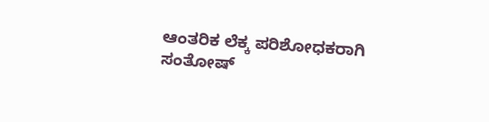ಆಂತರಿಕ ಲೆಕ್ಕ ಪರಿಶೋಧಕರಾಗಿ ಸಂತೋಷ್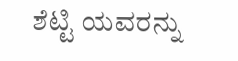ಶೆಟ್ಟಿ ಯವರನ್ನು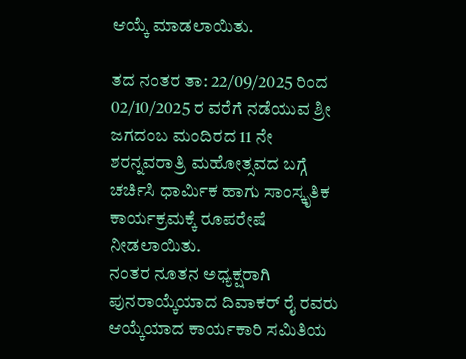ಆಯ್ಕೆ ಮಾಡಲಾಯಿತು.

ತದ ನಂತರ ತಾ: 22/09/2025 ರಿಂದ 02/10/2025 ರ ವರೆಗೆ ನಡೆಯುವ ಶ್ರೀ ಜಗದಂಬ ಮಂದಿರದ 11 ನೇ ಶರನ್ನವರಾತ್ರಿ ಮಹೋತ್ಸವದ ಬಗ್ಗೆ ಚರ್ಚಿಸಿ ಧಾರ್ಮಿಕ ಹಾಗು ಸಾಂಸ್ಕೃತಿಕ ಕಾರ್ಯಕ್ರಮಕ್ಕೆ ರೂಪರೇಷೆ ನೀಡಲಾಯಿತು.
ನಂತರ ನೂತನ ಅಧ್ಯಕ್ಷರಾಗಿ ಪುನರಾಯ್ಕೆಯಾದ ದಿವಾಕರ್ ರೈ ರವರು ಆಯ್ಕೆಯಾದ ಕಾರ್ಯಕಾರಿ ಸಮಿತಿಯ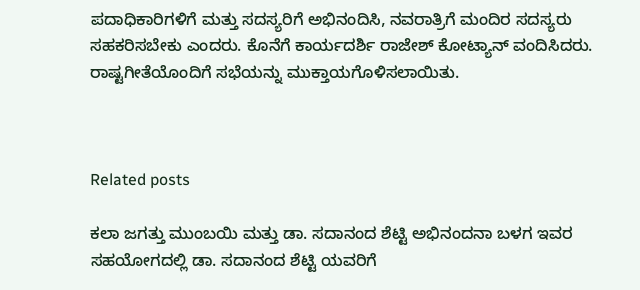ಪದಾಧಿಕಾರಿಗಳಿಗೆ ಮತ್ತು ಸದಸ್ಯರಿಗೆ ಅಭಿನಂದಿಸಿ, ನವರಾತ್ರಿಗೆ ಮಂದಿರ ಸದಸ್ಯರು ಸಹಕರಿಸಬೇಕು ಎಂದರು. ಕೊನೆಗೆ ಕಾರ್ಯದರ್ಶಿ ರಾಜೇಶ್ ಕೋಟ್ಯಾನ್ ವಂದಿಸಿದರು.
ರಾಷ್ಟಗೀತೆಯೊಂದಿಗೆ ಸಭೆಯನ್ನು ಮುಕ್ತಾಯಗೊಳಿಸಲಾಯಿತು.



Related posts

ಕಲಾ ಜಗತ್ತು ಮುಂಬಯಿ ಮತ್ತು ಡಾ. ಸದಾನಂದ ಶೆಟ್ಟಿ ಅಭಿನಂದನಾ ಬಳಗ ಇವರ ಸಹಯೋಗದಲ್ಲಿ ಡಾ. ಸದಾನಂದ ಶೆಟ್ಟಿ ಯವರಿಗೆ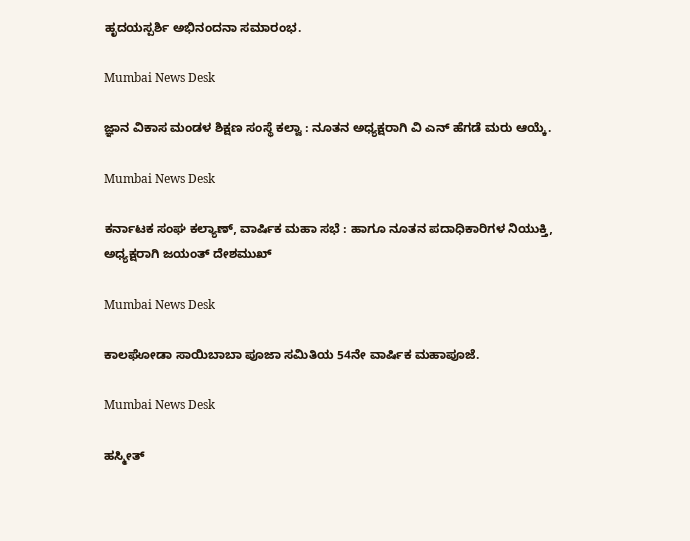ಹೃದಯಸ್ಪರ್ಶಿ ಅಭಿನಂದನಾ ಸಮಾರಂಭ.

Mumbai News Desk

ಜ್ಞಾನ ವಿಕಾಸ ಮಂಡಳ ಶಿಕ್ಷಣ ಸಂಸ್ಥೆ ಕಲ್ವಾ : ನೂತನ ಅಧ್ಯಕ್ಷರಾಗಿ ವಿ ಎನ್ ಹೆಗಡೆ ಮರು ಆಯ್ಕೆ.

Mumbai News Desk

ಕರ್ನಾಟಕ ಸಂಘ ಕಲ್ಯಾಣ್, ವಾರ್ಷಿಕ ಮಹಾ ಸಭೆ : ಹಾಗೂ ನೂತನ ಪದಾಧಿಕಾರಿಗಳ ನಿಯುಕ್ತಿ, ಅಧ್ಯಕ್ಷರಾಗಿ ಜಯಂತ್ ದೇಶಮುಖ್

Mumbai News Desk

ಕಾಲಘೋಡಾ ಸಾಯಿಬಾಬಾ ಪೂಜಾ ಸಮಿತಿಯ 54ನೇ ವಾರ್ಷಿಕ ಮಹಾಪೂಜೆ.

Mumbai News Desk

ಹಸ್ಮೀತ್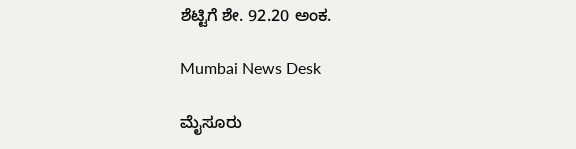ಶೆಟ್ಟಿಗೆ ಶೇ. 92.20 ಅಂಕ.

Mumbai News Desk

ಮೈಸೂರು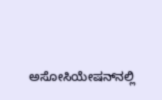ಅಸೋಸಿಯೇಷನ್‌ನಲ್ಲಿ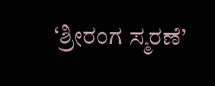‘ಶ್ರೀರಂಗ ಸ್ಮರಣೆ’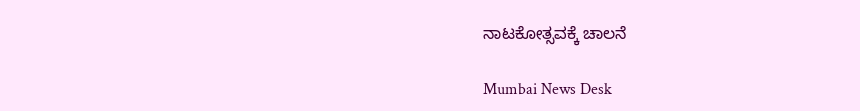ನಾಟಕೋತ್ಸವಕ್ಕೆ ಚಾಲನೆ

Mumbai News Desk